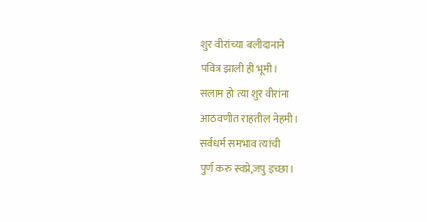शुर वीरांच्या बलीदानाने
पवित्र झाली ही भूमी।
सलाम हो त्या शुर वीरांना
आठवणीत राहतील नेहमी।
सर्वधर्म समभाव त्यांची
पुर्ण करु स्वप्ने,जपु इच्छा।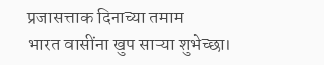प्रजासत्ताक दिनाच्या तमाम
भारत वासींना खुप साऱ्या शुभेच्छा।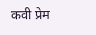कवी प्रेम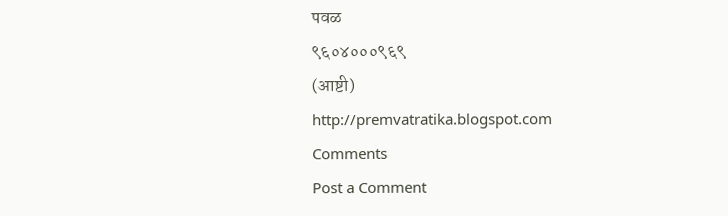पवळ
९६०४०००९६९
(आष्टी)
http://premvatratika.blogspot.com
Comments
Post a Comment